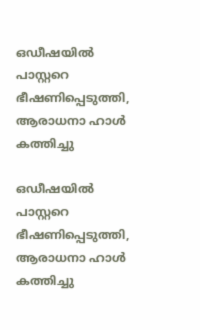ഒഡീഷയില്‍ പാസ്റ്ററെ ഭീഷണിപ്പെടുത്തി, ആരാധനാ ഹാള്‍ കത്തിച്ചു

ഒഡീഷയില്‍ പാസ്റ്ററെ ഭീഷണിപ്പെടുത്തി, ആരാധനാ ഹാള്‍ കത്തിച്ചു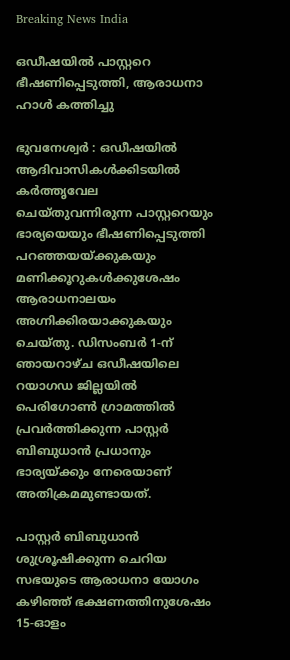Breaking News India

ഒഡീഷയില്‍ പാസ്റ്ററെ ഭീഷണിപ്പെടുത്തി, ആരാധനാ ഹാള്‍ കത്തിച്ചു

ഭുവനേശ്വര്‍ ‍: ഒഡീഷയില്‍ ആദിവാസികള്‍ക്കിടയില്‍ കര്‍ത്തൃവേല ചെയ്തുവന്നിരുന്ന പാസ്റ്ററെയും ഭാര്യയെയും ഭീഷണിപ്പെടുത്തി പറഞ്ഞയയ്ക്കുകയും മണിക്കൂറുകള്‍ക്കുശേഷം ആരാധനാലയം അഗ്നിക്കിരയാക്കുകയും ചെയ്തു. ഡിസംബര്‍ 1-ന് ഞായറാഴ്ച ഒഡീഷയിലെ റയാഗഡ ജില്ലയില്‍ പെരിഗോണ്‍ ഗ്രാമത്തില്‍ പ്രവര്‍ത്തിക്കുന്ന പാസ്റ്റര്‍ ബിബുധാന്‍ പ്രധാനും ഭാര്യയ്ക്കും നേരെയാണ് അതിക്രമമുണ്ടായത്.

പാസ്റ്റര്‍ ബിബുധാന്‍ ശുശ്രൂഷിക്കുന്ന ചെറിയ സഭയുടെ ആരാധനാ യോഗം കഴിഞ്ഞ് ഭക്ഷണത്തിനുശേഷം 15-ഓളം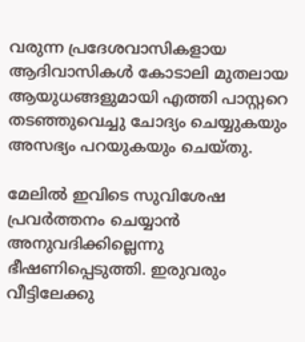വരുന്ന പ്രദേശവാസികളായ ആദിവാസികള്‍ കോടാലി മുതലായ ആയുധങ്ങളുമായി എത്തി പാസ്റ്ററെ തടഞ്ഞുവെച്ചു ചോദ്യം ചെയ്യുകയും അസഭ്യം പറയുകയും ചെയ്തു.

മേലില്‍ ഇവിടെ സുവിശേഷ പ്രവര്‍ത്തനം ചെയ്യാന്‍ അനുവദിക്കില്ലെന്നു ഭീഷണിപ്പെടുത്തി. ഇരുവരും വീട്ടിലേക്കു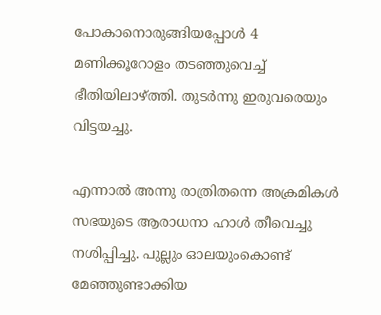പോകാനൊരുങ്ങിയപ്പോള്‍ 4 മണിക്കൂറോളം തടഞ്ഞുവെച്ച് ഭീതിയിലാഴ്ത്തി. തുടര്‍ന്നു ഇരുവരെയും വിട്ടയച്ചു.

എന്നാല്‍ അന്നു രാത്രിതന്നെ അക്രമികള്‍ സഭയുടെ ആരാധനാ ഹാള്‍ തീവെച്ചു നശിപ്പിച്ചു. പുല്ലും ഓലയുംകൊണ്ട് മേഞ്ഞുണ്ടാക്കിയ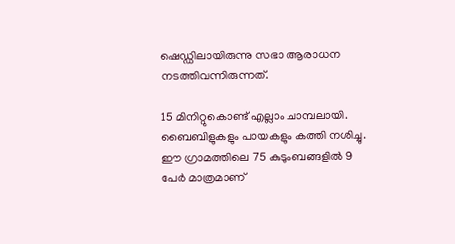ഷെഡ്ഡിലായിരുന്നു സഭാ ആരാധന നടത്തിവന്നിരുന്നത്.

15 മിനിറ്റുകൊണ്ട് എല്ലാം ചാമ്പലായി. ബൈബിളുകളും പായകളും കത്തി നശിച്ചു. ഈ ഗ്രാമത്തിലെ 75 കുടുംബങ്ങളില്‍ 9 പേര്‍ മാത്രമാണ്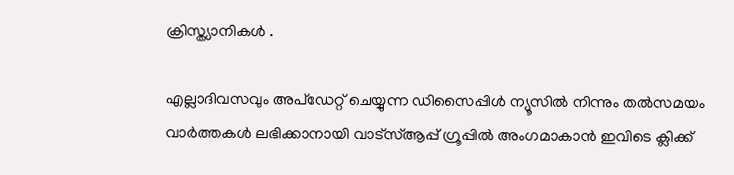ക്രിസ്ത്യാനികള്‍ ‍.

എല്ലാദിവസവും അപ്ഡേറ്റ് ചെയ്യുന്ന ഡിസൈപ്പിൾ ന്യൂസിൽ നിന്നും തൽസമയം വാർത്തകൾ ലഭിക്കാനായി വാട്സ്ആപ്പ് ഗ്രൂപ്പിൽ അംഗമാകാൻ ഇവിടെ ക്ലിക്ക്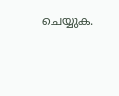ചെയ്യുക.